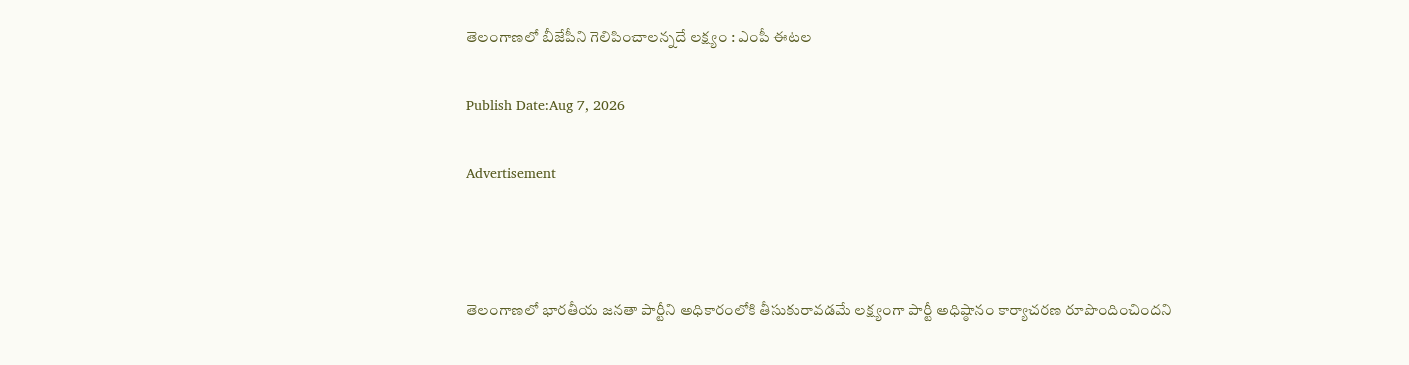తెలంగాణలో బీజేపీని గెలిపించాలన్నదే లక్ష్యం : ఎంపీ ఈటల

Publish Date:Aug 7, 2026

Advertisement



తెలంగాణలో భారతీయ జనతా పార్టీని అధికారంలోకి తీసుకురావడమే లక్ష్యంగా పార్టీ అధిష్ఠానం కార్యాచరణ రూపొందించిందని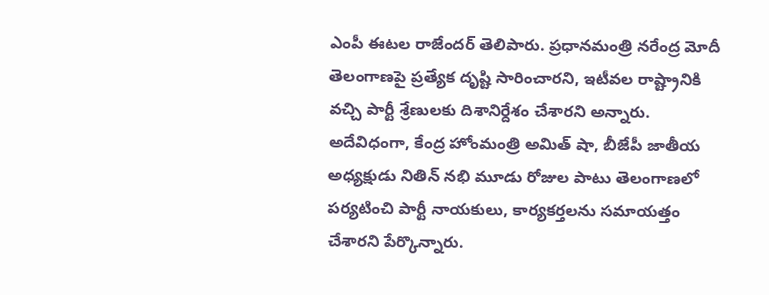ఎంపీ ఈటల రాజేందర్ తెలిపారు. ప్రధానమంత్రి నరేంద్ర మోదీ తెలంగాణపై ప్రత్యేక దృష్టి సారించారని, ఇటీవల రాష్ట్రానికి వచ్చి పార్టీ శ్రేణులకు దిశానిర్దేశం చేశారని అన్నారు. అదేవిధంగా, కేంద్ర హోంమంత్రి అమిత్ షా, బీజేపీ జాతీయ అధ్యక్షుడు నితిన్ నభి మూడు రోజుల పాటు తెలంగాణలో పర్యటించి పార్టీ నాయకులు, కార్యకర్తలను సమాయత్తం చేశారని పేర్కొన్నారు.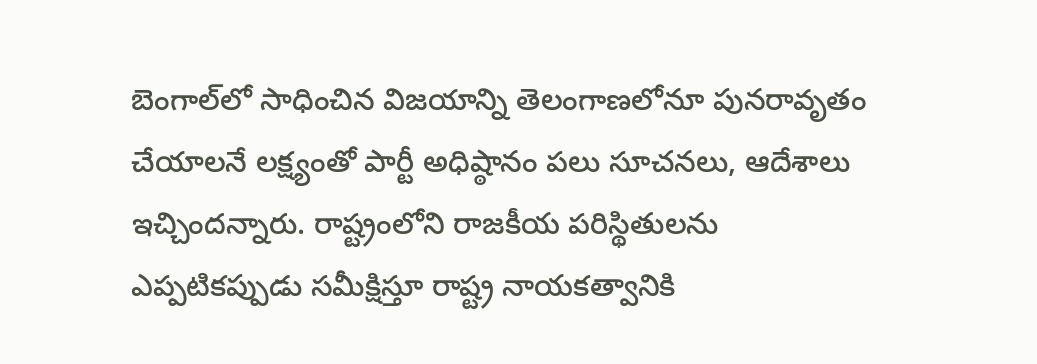బెంగాల్‌లో సాధించిన విజయాన్ని తెలంగాణలోనూ పునరావృతం చేయాలనే లక్ష్యంతో పార్టీ అధిష్ఠానం పలు సూచనలు, ఆదేశాలు ఇచ్చిందన్నారు. రాష్ట్రంలోని రాజకీయ పరిస్థితులను ఎప్పటికప్పుడు సమీక్షిస్తూ రాష్ట్ర నాయకత్వానికి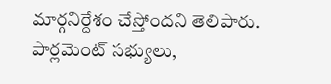మార్గనిర్దేశం చేస్తోందని తెలిపారు. పార్లమెంట్ సభ్యులు,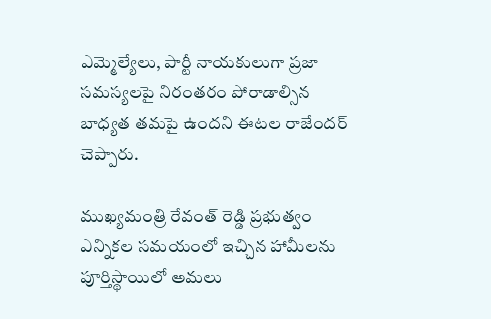ఎమ్మెల్యేలు, పార్టీ నాయకులుగా ప్రజా సమస్యలపై నిరంతరం పోరాడాల్సిన బాధ్యత తమపై ఉందని ఈటల రాజేందర్ చెప్పారు.

ముఖ్యమంత్రి రేవంత్ రెడ్డి ప్రభుత్వం ఎన్నికల సమయంలో ఇచ్చిన హామీలను పూర్తిస్థాయిలో అమలు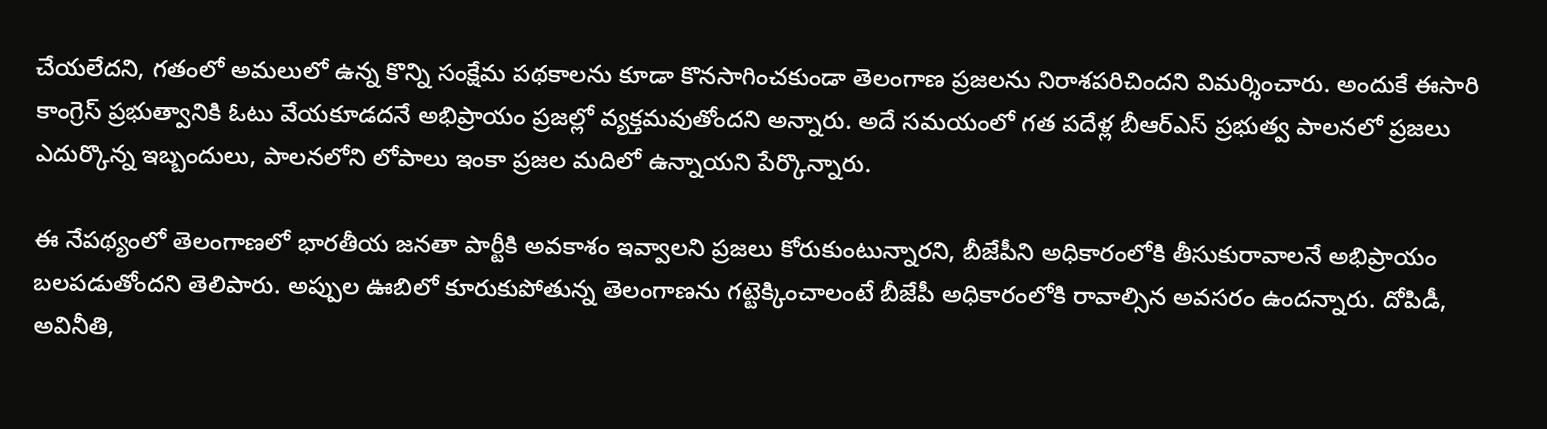చేయలేదని, గతంలో అమలులో ఉన్న కొన్ని సంక్షేమ పథకాలను కూడా కొనసాగించకుండా తెలంగాణ ప్రజలను నిరాశపరిచిందని విమర్శించారు. అందుకే ఈసారి కాంగ్రెస్ ప్రభుత్వానికి ఓటు వేయకూడదనే అభిప్రాయం ప్రజల్లో వ్యక్తమవుతోందని అన్నారు. అదే సమయంలో గత పదేళ్ల బీఆర్ఎస్ ప్రభుత్వ పాలనలో ప్రజలు ఎదుర్కొన్న ఇబ్బందులు, పాలనలోని లోపాలు ఇంకా ప్రజల మదిలో ఉన్నాయని పేర్కొన్నారు.

ఈ నేపథ్యంలో తెలంగాణలో భారతీయ జనతా పార్టీకి అవకాశం ఇవ్వాలని ప్రజలు కోరుకుంటున్నారని, బీజేపీని అధికారంలోకి తీసుకురావాలనే అభిప్రాయం బలపడుతోందని తెలిపారు. అప్పుల ఊబిలో కూరుకుపోతున్న తెలంగాణను గట్టెక్కించాలంటే బీజేపీ అధికారంలోకి రావాల్సిన అవసరం ఉందన్నారు. దోపిడీ, అవినీతి,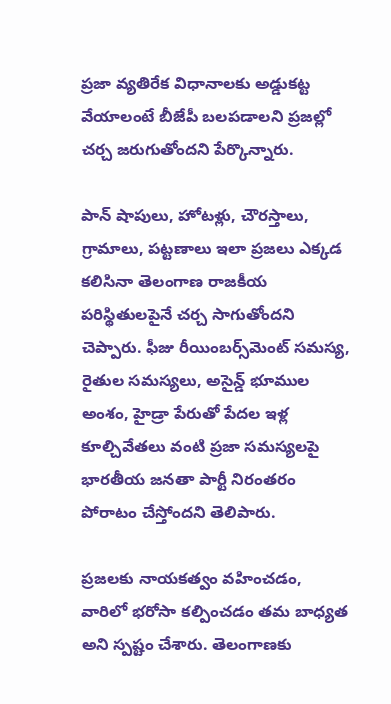ప్రజా వ్యతిరేక విధానాలకు అడ్డుకట్ట వేయాలంటే బీజేపీ బలపడాలని ప్రజల్లో చర్చ జరుగుతోందని పేర్కొన్నారు.

పాన్ షాపులు, హోటళ్లు, చౌరస్తాలు, గ్రామాలు, పట్టణాలు ఇలా ప్రజలు ఎక్కడ కలిసినా తెలంగాణ రాజకీయ పరిస్థితులపైనే చర్చ సాగుతోందని చెప్పారు. ఫీజు రీయింబర్స్‌మెంట్ సమస్య, రైతుల సమస్యలు, అసైన్డ్ భూముల అంశం, హైడ్రా పేరుతో పేదల ఇళ్ల కూల్చివేతలు వంటి ప్రజా సమస్యలపై భారతీయ జనతా పార్టీ నిరంతరం పోరాటం చేస్తోందని తెలిపారు.

ప్రజలకు నాయకత్వం వహించడం, వారిలో భరోసా కల్పించడం తమ బాధ్యత అని స్పష్టం చేశారు. తెలంగాణకు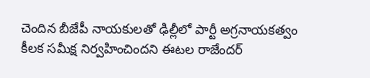చెందిన బీజేపీ నాయకులతో ఢిల్లీలో పార్టీ అగ్రనాయకత్వం కీలక సమీక్ష నిర్వహించిందని ఈటల రాజేందర్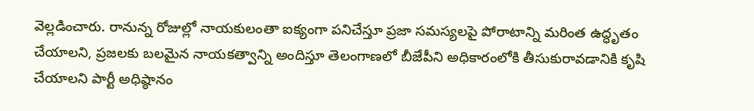వెల్లడించారు. రానున్న రోజుల్లో నాయకులంతా ఐక్యంగా పనిచేస్తూ ప్రజా సమస్యలపై పోరాటాన్ని మరింత ఉద్ధృతం చేయాలని, ప్రజలకు బలమైన నాయకత్వాన్ని అందిస్తూ తెలంగాణలో బీజేపీని అధికారంలోకి తీసుకురావడానికి కృషి చేయాలని పార్టీ అధిష్ఠానం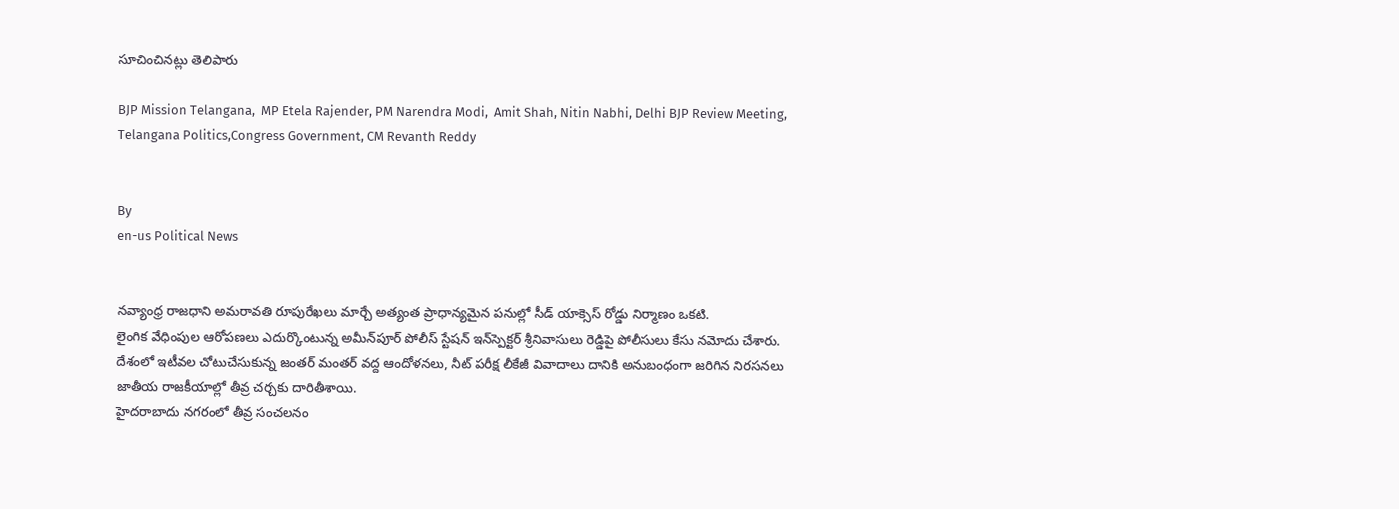సూచించినట్లు తెలిపారు

BJP Mission Telangana,  MP Etela Rajender, PM Narendra Modi,  Amit Shah, Nitin Nabhi, Delhi BJP Review Meeting, Telangana Politics,Congress Government, CM Revanth Reddy


By
en-us Political News


నవ్యాంధ్ర రాజధాని అమరావతి రూపురేఖలు మార్చే అత్యంత ప్రాధాన్యమైన పనుల్లో సీడ్ యాక్సెస్ రోడ్డు నిర్మాణం ఒకటి.
లైంగిక వేధింపుల ఆరోపణలు ఎదుర్కొంటున్న అమీన్‌పూర్‌ పోలీస్‌ స్టేషన్‌ ఇన్‌స్పెక్టర్‌ శ్రీనివాసులు రెడ్డిపై పోలీసులు కేసు నమోదు చేశారు.
దేశంలో ఇటీవల చోటుచేసుకున్న జంతర్ మంతర్ వద్ద ఆందోళనలు, నీట్ పరీక్ష లీకేజీ వివాదాలు దానికి అనుబంధంగా జరిగిన నిరసనలు జాతీయ రాజకీయాల్లో తీవ్ర చర్చకు దారితీశాయి.
హైదరాబాదు నగరంలో తీవ్ర సంచలనం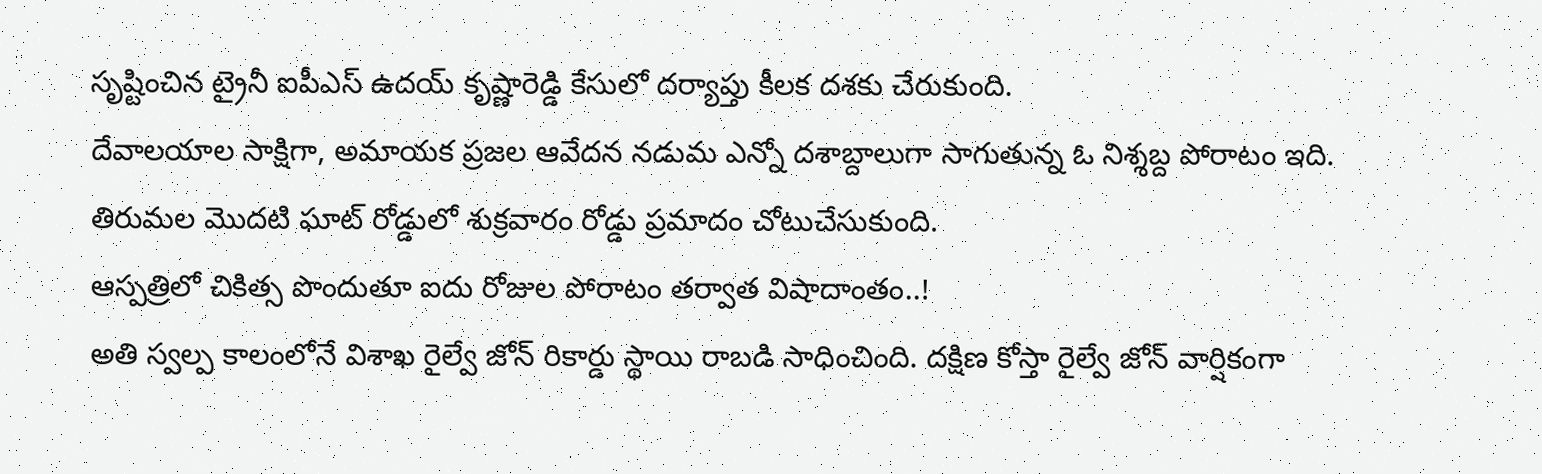సృష్టించిన ట్రైనీ ఐపీఎస్ ఉదయ్ కృష్ణారెడ్డి కేసులో దర్యాప్తు కీలక దశకు చేరుకుంది.
దేవాలయాల సాక్షిగా, అమాయక ప్రజల ఆవేదన నడుమ ఎన్నో దశాబ్దాలుగా సాగుతున్న ఓ నిశ్శబ్ద పోరాటం ఇది.
తిరుమల మొదటి ఘాట్‌ రోడ్డులో శుక్రవారం రోడ్డు ప్రమాదం చోటుచేసుకుంది.
ఆస్పత్రిలో చికిత్స పొందుతూ ఐదు రోజుల పోరాటం తర్వాత విషాదాంతం..!
అతి స్వల్ప కాలంలోనే విశాఖ రైల్వే జోన్ రికార్డు స్థాయి రాబడి సాధించింది. దక్షిణ కోస్తా రైల్వే జోన్ వార్షికంగా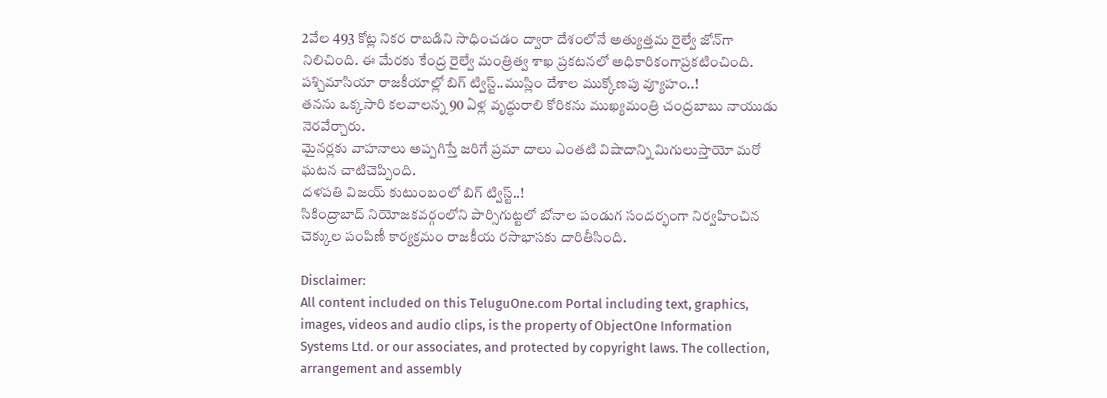2వేల 493 కోట్ల నికర రాబడిని సాధించడం ద్వారా దేశంలోనే అత్యుత్తమ రైల్వే జోన్‌గా నిలిచింది. ఈ మేరకు కేంద్ర రైల్వే మంత్రిత్వ శాఖ ప్రకటనలో అధికారికంగాప్రకటించింది.
పశ్చిమాసియా రాజకీయాల్లో బిగ్ ట్విస్ట్..ముస్లిం దేశాల ముక్కోణపు వ్యూహం..!
తనను ఒక్కసారి కలవాలన్న 90 ఏళ్ల వృద్ధురాలి కోరికను ముఖ్యమంత్రి చంద్రబాబు నాయుడు నెరవేర్చారు.
మైనర్లకు వాహనాలు అప్పగిస్తే జరిగే ప్రమా దాలు ఎంతటి విషాదాన్ని మిగులుస్తాయో మరో ఘటన చాటిచెప్పింది.
దళపతి విజయ్ కుటుంబంలో బిగ్ ట్విస్ట్..!
సికింద్రాబాద్ నియోజకవర్గంలోని పార్సిగుట్టలో బోనాల పండుగ సందర్భంగా నిర్వహించిన చెక్కుల పంపిణీ కార్యక్రమం రాజకీయ రసాభాసకు దారితీసింది.

Disclaimer:
All content included on this TeluguOne.com Portal including text, graphics, images, videos and audio clips, is the property of ObjectOne Information Systems Ltd. or our associates, and protected by copyright laws. The collection, arrangement and assembly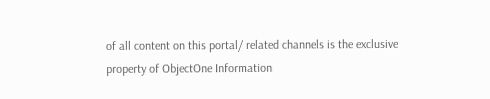of all content on this portal/ related channels is the exclusive property of ObjectOne Information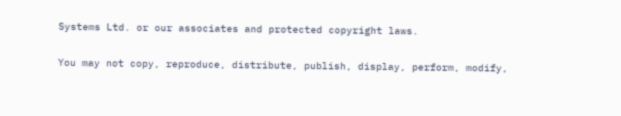Systems Ltd. or our associates and protected copyright laws.

You may not copy, reproduce, distribute, publish, display, perform, modify,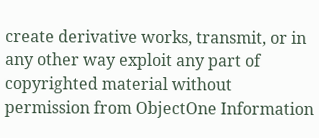create derivative works, transmit, or in any other way exploit any part of copyrighted material without permission from ObjectOne Information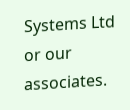Systems Ltd or our associates.